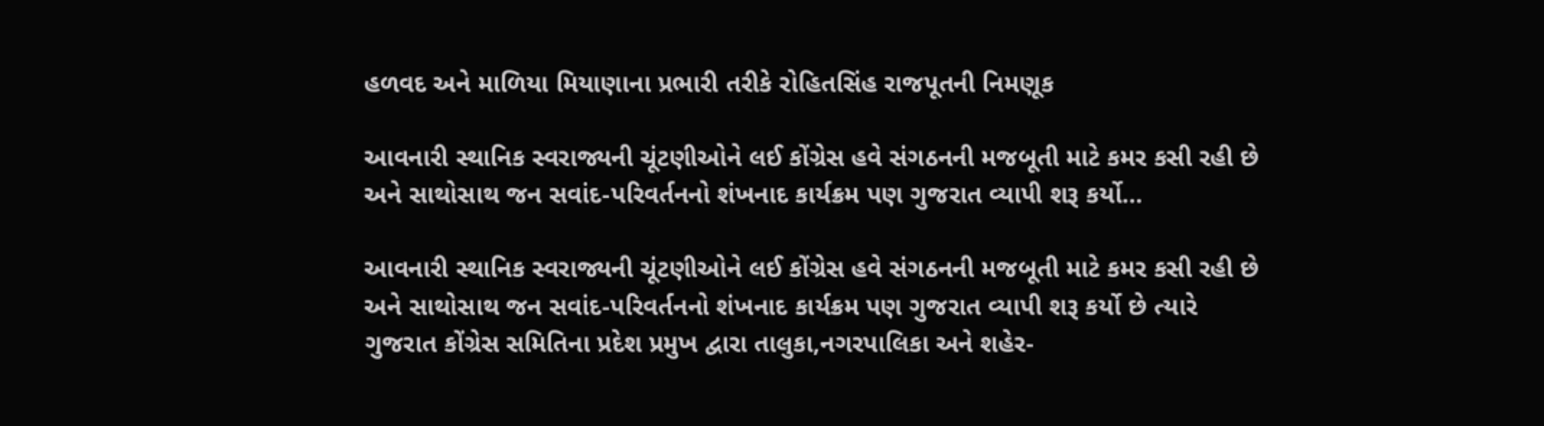હળવદ અને માળિયા મિયાણાના પ્રભારી તરીકે રોહિતસિંહ રાજપૂતની નિમણૂક

આવનારી સ્થાનિક સ્વરાજ્યની ચૂંટણીઓને લઈ કોંગ્રેસ હવે સંગઠનની મજબૂતી માટે કમર કસી રહી છે અને સાથોસાથ જન સવાંદ-પરિવર્તનનો શંખનાદ કાર્યક્રમ પણ ગુજરાત વ્યાપી શરૂ કર્યો…

આવનારી સ્થાનિક સ્વરાજ્યની ચૂંટણીઓને લઈ કોંગ્રેસ હવે સંગઠનની મજબૂતી માટે કમર કસી રહી છે અને સાથોસાથ જન સવાંદ-પરિવર્તનનો શંખનાદ કાર્યક્રમ પણ ગુજરાત વ્યાપી શરૂ કર્યો છે ત્યારે ગુજરાત કોંગ્રેસ સમિતિના પ્રદેશ પ્રમુખ દ્વારા તાલુકા,નગરપાલિકા અને શહેર-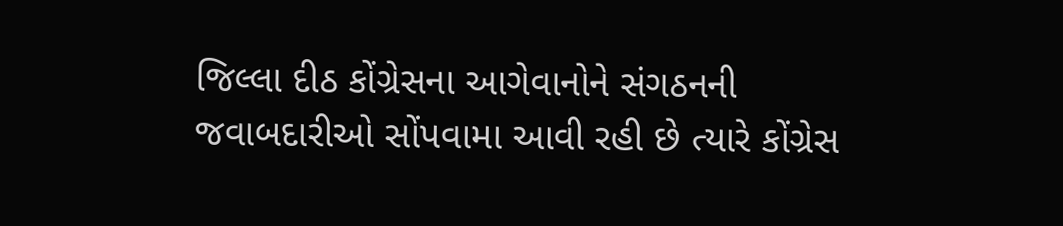જિલ્લા દીઠ કોંગ્રેસના આગેવાનોને સંગઠનની જવાબદારીઓ સોંપવામા આવી રહી છે ત્યારે કોંગ્રેસ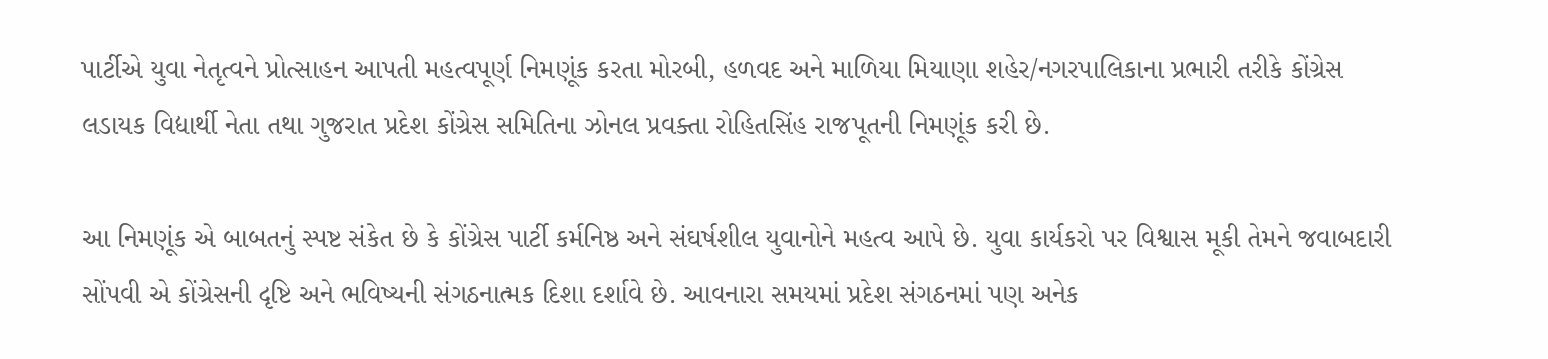પાર્ટીએ યુવા નેતૃત્વને પ્રોત્સાહન આપતી મહત્વપૂર્ણ નિમણૂંક કરતા મોરબી, હળવદ અને માળિયા મિયાણા શહેર/નગરપાલિકાના પ્રભારી તરીકે કોંગ્રેસ લડાયક વિદ્યાર્થી નેતા તથા ગુજરાત પ્રદેશ કોંગ્રેસ સમિતિના ઝોનલ પ્રવક્તા રોહિતસિંહ રાજપૂતની નિમણૂંક કરી છે.

આ નિમણૂંક એ બાબતનું સ્પષ્ટ સંકેત છે કે કોંગ્રેસ પાર્ટી કર્મનિષ્ઠ અને સંઘર્ષશીલ યુવાનોને મહત્વ આપે છે. યુવા કાર્યકરો પર વિશ્વાસ મૂકી તેમને જવાબદારી સોંપવી એ કોંગ્રેસની દૃષ્ટિ અને ભવિષ્યની સંગઠનાત્મક દિશા દર્શાવે છે. આવનારા સમયમાં પ્રદેશ સંગઠનમાં પણ અનેક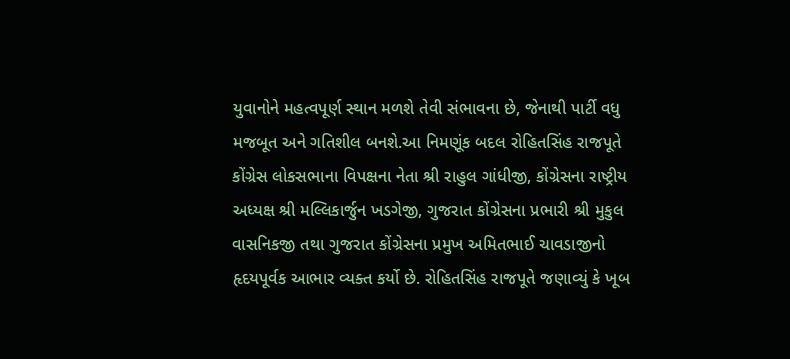યુવાનોને મહત્વપૂર્ણ સ્થાન મળશે તેવી સંભાવના છે, જેનાથી પાર્ટી વધુ મજબૂત અને ગતિશીલ બનશે.આ નિમણૂંક બદલ રોહિતસિંહ રાજપૂતે કોંગ્રેસ લોકસભાના વિપક્ષના નેતા શ્રી રાહુલ ગાંધીજી, કોંગ્રેસના રાષ્ટ્રીય અધ્યક્ષ શ્રી મલ્લિકાર્જુન ખડગેજી, ગુજરાત કોંગ્રેસના પ્રભારી શ્રી મુકુલ વાસનિકજી તથા ગુજરાત કોંગ્રેસના પ્રમુખ અમિતભાઈ ચાવડાજીનો હૃદયપૂર્વક આભાર વ્યક્ત કર્યો છે. રોહિતસિંહ રાજપૂતે જણાવ્યું કે ખૂબ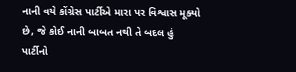નાની વયે કોંગ્રેસ પાર્ટીએ મારા પર વિશ્વાસ મૂક્યો છે, જે કોઈ નાની બાબત નથી તે બદલ હું પાર્ટીનો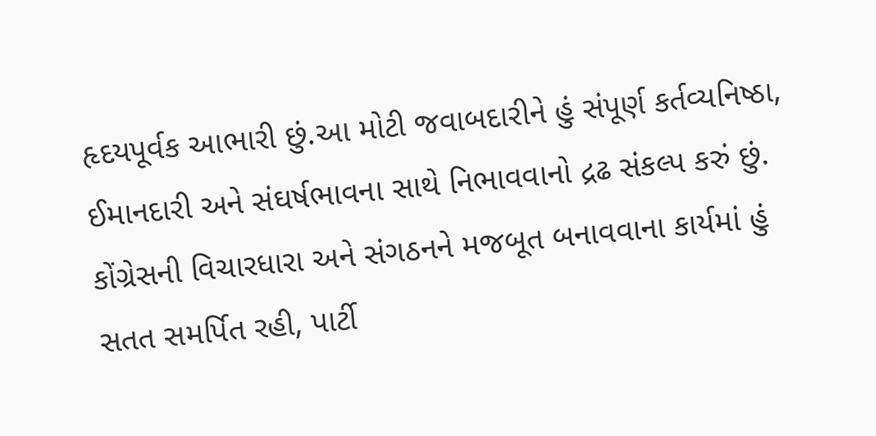હૃદયપૂર્વક આભારી છું.આ મોટી જવાબદારીને હું સંપૂર્ણ કર્તવ્યનિષ્ઠા, ઈમાનદારી અને સંઘર્ષભાવના સાથે નિભાવવાનો દ્રઢ સંકલ્પ કરું છું. કોંગ્રેસની વિચારધારા અને સંગઠનને મજબૂત બનાવવાના કાર્યમાં હું સતત સમર્પિત રહી, પાર્ટી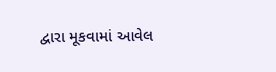દ્વારા મૂકવામાં આવેલ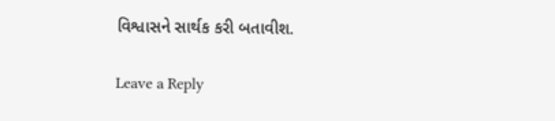વિશ્વાસને સાર્થક કરી બતાવીશ.

Leave a Reply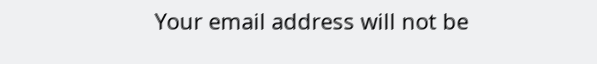Your email address will not be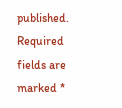published. Required fields are marked *